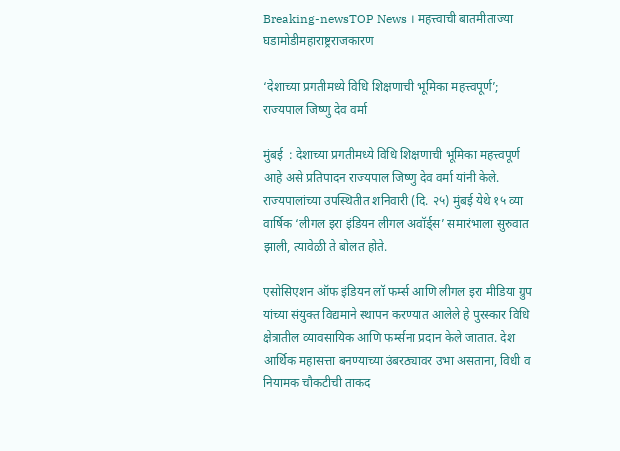Breaking-newsTOP News । महत्त्वाची बातमीताज्या घडामोडीमहाराष्ट्रराजकारण

‘देशाच्या प्रगतीमध्ये विधि शिक्षणाची भूमिका महत्त्वपूर्ण’; राज्यपाल जिष्णु देव वर्मा

मुंबई  : देशाच्या प्रगतीमध्ये विधि शिक्षणाची भूमिका महत्त्वपूर्ण आहे असे प्रतिपादन राज्यपाल जिष्णु देव वर्मा यांनी केले. राज्यपालांच्या उपस्थितीत शनिवारी (दि. २५) मुंबई येथे १५ व्या वार्षिक ‘लीगल इरा इंडियन लीगल अवॉर्ड्स’ समारंभाला सुरुवात झाली, त्यावेळी ते बोलत होते.

एसोसिएशन ऑफ इंडियन लॉ फर्म्स आणि लीगल इरा मीडिया ग्रुप यांच्या संयुक्त विद्यमाने स्थापन करण्यात आलेले हे पुरस्कार विधि क्षेत्रातील व्यावसायिक आणि फर्म्सना प्रदान केले जातात. देश आर्थिक महासत्ता बनण्याच्या उंबरठ्यावर उभा असताना, विधी व नियामक चौकटीची ताकद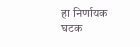हा निर्णायक घटक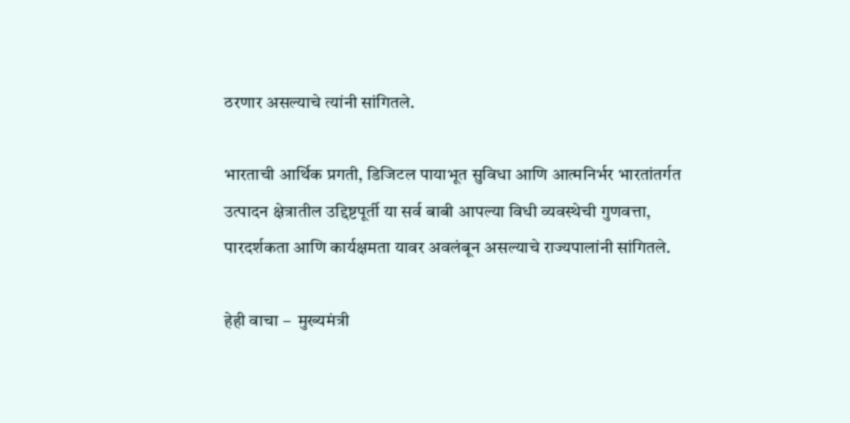ठरणार असल्याचे त्यांनी सांगितले.

भारताची आर्थिक प्रगती, डिजिटल पायाभूत सुविधा आणि आत्मनिर्भर भारतांतर्गत उत्पादन क्षेत्रातील उद्दिष्टपूर्ती या सर्व बाबी आपल्या विधी व्यवस्थेची गुणवत्ता, पारदर्शकता आणि कार्यक्षमता यावर अवलंबून असल्याचे राज्यपालांनी सांगितले.

हेही वाचा –  मुख्यमंत्री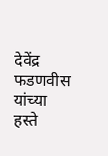देवेंद्र फडणवीस यांच्या हस्ते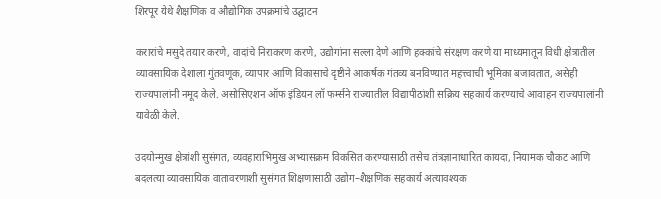शिरपूर येथे शैक्षणिक व औद्योगिक उपक्रमांचे उद्घाटन

करारांचे मसुदे तयार करणे, वादांचे निराकरण करणे, उद्योगांना सल्ला देणे आणि हक्कांचे संरक्षण करणे या माध्यमातून विधी क्षेत्रातील व्यावसायिक देशाला गुंतवणूक, व्यापार आणि विकासाचे दृष्टीने आकर्षक गंतव्य बनविण्यात महत्त्वाची भूमिका बजावतात, असेही राज्यपालांनी नमूद केले. असोसिएशन ऑफ इंडियन लॉ फर्म्सने राज्यातील विद्यापीठांशी सक्रिय सहकार्य करण्याचे आवाहन राज्यपालांनी यावेळी केले.

उदयोन्मुख क्षेत्रांशी सुसंगत, व्यवहाराभिमुख अभ्यासक्रम विकसित करण्यासाठी तसेच तंत्रज्ञानाधारित कायदा, नियामक चौकट आणि बदलत्या व्यावसायिक वातावरणाशी सुसंगत शिक्षणासाठी उद्योग–शैक्षणिक सहकार्य अत्यावश्यक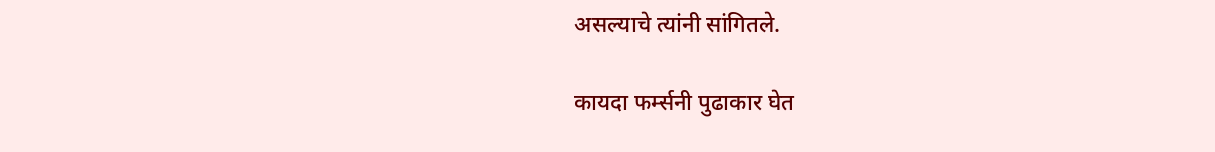असल्याचे त्यांनी सांगितले.

कायदा फर्म्सनी पुढाकार घेत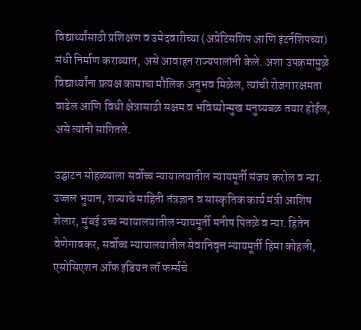विद्यार्थ्यांसाठी प्रशिक्षण व उमेदवारीच्या (अप्रेंटिसशिप आणि इंटर्नशिपच्या) संधी निर्माण कराव्यात, असे आवाहन राज्यपालांनी केले. अशा उपक्रमांमुळे विद्यार्थ्यांना प्रत्यक्ष कामाचा मौलिक अनुभव मिळेल, त्यांची रोजगारक्षमता वाढेल आणि विधी क्षेत्रासाठी सक्षम व भविष्योन्मुख मनुष्यबळ तयार होईल, असे त्यांनी सांगितले.

उद्घाटन सोहळ्याला सर्वोच्च न्यायालयातील न्यायमूर्ती संजय करोल व न्या. उज्जल भुयान, राज्याचे माहिती तंत्रज्ञान व सांस्कृतिक कार्य मंत्री आशिष शेलार, मुंबई उच्च न्यायालयातील न्यायमूर्ती मनीष पितळे व न्या. हितेन वेणेगावकर, सर्वोच्च न्यायालयातील सेवानिवृत्त न्यायमूर्ती हिमा कोहली,  एसोसिएशन ऑफ इंडियन लॉ फर्म्सचे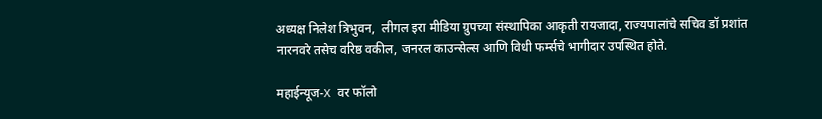अध्यक्ष निलेश त्रिभुवन,  लीगल इरा मीडिया ग्रुपच्या संस्थापिका आकृती रायजादा, राज्यपालांचे सचिव डॉ प्रशांत नारनवरे तसेच वरिष्ठ वकील, जनरल काउन्सेल्स आणि विधी फर्म्सचे भागीदार उपस्थित होते.

महाईन्यूज-X वर फॉलो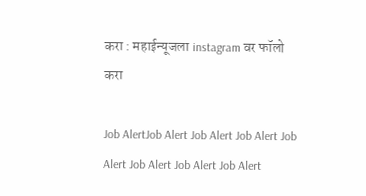करा : महाईन्यूजला instagram वर फॉलो करा

Job AlertJob Alert Job Alert Job Alert Job Alert Job Alert Job Alert Job Alert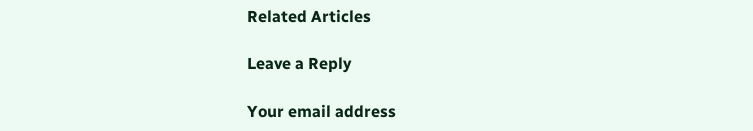Related Articles

Leave a Reply

Your email address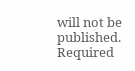will not be published. Required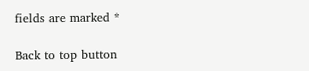fields are marked *

Back to top button